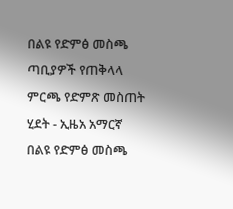በልዩ የድምፅ መስጫ ጣቢያዎች የጠቅላላ ምርጫ የድምጽ መስጠት ሂደት - ኢዜአ አማርኛ
በልዩ የድምፅ መስጫ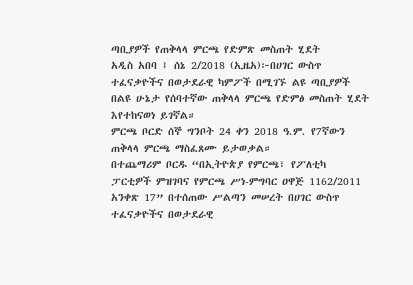ጣቢያዎች የጠቅላላ ምርጫ የድምጽ መስጠት ሂደት
አዲስ አበባ ፤ ሰኔ 2/2018 (ኢዜአ)፦በሀገር ውስጥ ተፈናቃዮችና በወታደራዊ ካምፖች በሚገኙ ልዩ ጣቢያዎች በልዩ ሁኔታ የሰባተኛው ጠቅላላ ምርጫ የድምፅ መስጠት ሂደት እየተከናወነ ይገኛል።
ምርጫ ቦርድ ሰኞ ግንቦት 24 ቀን 2018 ዓ.ም. የ7ኛውን ጠቅላላ ምርጫ ማስፈጸሙ ይታወቃል።
በተጨማሪም ቦርዱ “በኢትዮጵያ የምርጫ፣ የፖለቲካ ፓርቲዎች ምዝገባና የምርጫ ሥነ-ምግባር ዐዋጅ 1162/2011 አንቀጽ 17” በተሰጠው ሥልጣን መሠረት በሀገር ውስጥ ተፈናቃዮችና በወታደራዊ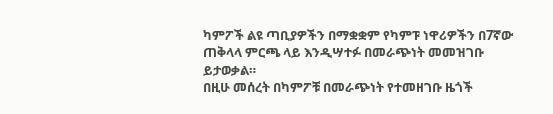ካምፖች ልዩ ጣቢያዎችን በማቋቋም የካምፑ ነዋሪዎችን በ7ኛው ጠቅላላ ምርጫ ላይ እንዲሣተፉ በመራጭነት መመዝገቡ ይታወቃል።
በዚሁ መሰረት በካምፖቹ በመራጭነት የተመዘገቡ ዜጎች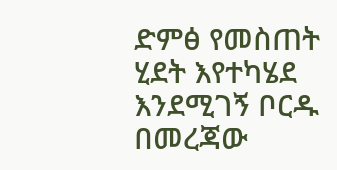ድምፅ የመስጠት ሂደት እየተካሄደ እንደሚገኝ ቦርዱ በመረጃው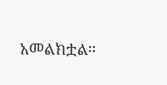አመልክቷል።